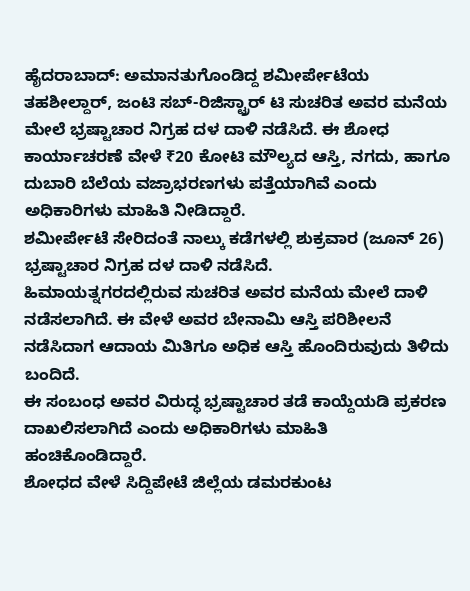ಹೈದರಾಬಾದ್: ಅಮಾನತುಗೊಂಡಿದ್ದ ಶಮೀರ್ಪೇಟೆಯ ತಹಶೀಲ್ದಾರ್, ಜಂಟಿ ಸಬ್-ರಿಜಿಸ್ಟ್ರಾರ್ ಟಿ ಸುಚರಿತ ಅವರ ಮನೆಯ ಮೇಲೆ ಭ್ರಷ್ಟಾಚಾರ ನಿಗ್ರಹ ದಳ ದಾಳಿ ನಡೆಸಿದೆ. ಈ ಶೋಧ ಕಾರ್ಯಾಚರಣೆ ವೇಳೆ ₹20 ಕೋಟಿ ಮೌಲ್ಯದ ಆಸ್ತಿ, ನಗದು, ಹಾಗೂ ದುಬಾರಿ ಬೆಲೆಯ ವಜ್ರಾಭರಣಗಳು ಪತ್ತೆಯಾಗಿವೆ ಎಂದು ಅಧಿಕಾರಿಗಳು ಮಾಹಿತಿ ನೀಡಿದ್ದಾರೆ.
ಶಮೀರ್ಪೇಟೆ ಸೇರಿದಂತೆ ನಾಲ್ಕು ಕಡೆಗಳಲ್ಲಿ ಶುಕ್ರವಾರ (ಜೂನ್ 26) ಭ್ರಷ್ಟಾಚಾರ ನಿಗ್ರಹ ದಳ ದಾಳಿ ನಡೆಸಿದೆ.
ಹಿಮಾಯತ್ನಗರದಲ್ಲಿರುವ ಸುಚರಿತ ಅವರ ಮನೆಯ ಮೇಲೆ ದಾಳಿ ನಡೆಸಲಾಗಿದೆ. ಈ ವೇಳೆ ಅವರ ಬೇನಾಮಿ ಆಸ್ತಿ ಪರಿಶೀಲನೆ ನಡೆಸಿದಾಗ ಆದಾಯ ಮಿತಿಗೂ ಅಧಿಕ ಆಸ್ತಿ ಹೊಂದಿರುವುದು ತಿಳಿದು ಬಂದಿದೆ.
ಈ ಸಂಬಂಧ ಅವರ ವಿರುದ್ಧ ಭ್ರಷ್ಟಾಚಾರ ತಡೆ ಕಾಯ್ದೆಯಡಿ ಪ್ರಕರಣ ದಾಖಲಿಸಲಾಗಿದೆ ಎಂದು ಅಧಿಕಾರಿಗಳು ಮಾಹಿತಿ ಹಂಚಿಕೊಂಡಿದ್ದಾರೆ.
ಶೋಧದ ವೇಳೆ ಸಿದ್ದಿಪೇಟೆ ಜಿಲ್ಲೆಯ ಡಮರಕುಂಟ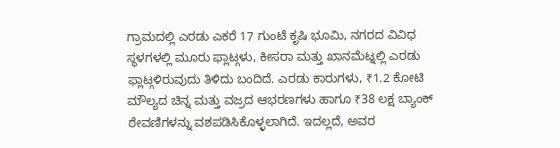ಗ್ರಾಮದಲ್ಲಿ ಎರಡು ಎಕರೆ 17 ಗುಂಟೆ ಕೃಷಿ ಭೂಮಿ, ನಗರದ ವಿವಿಧ ಸ್ಥಳಗಳಲ್ಲಿ ಮೂರು ಫ್ಲಾಟ್ಗಳು, ಕೀಸರಾ ಮತ್ತು ಖಾನಮೆಟ್ನಲ್ಲಿ ಎರಡು ಫ್ಲಾಟ್ಗಳಿರುವುದು ತಿಳಿದು ಬಂದಿದೆ. ಎರಡು ಕಾರುಗಳು, ₹1.2 ಕೋಟಿ ಮೌಲ್ಯದ ಚಿನ್ನ ಮತ್ತು ವಜ್ರದ ಆಭರಣಗಳು ಹಾಗೂ ₹38 ಲಕ್ಷ ಬ್ಯಾಂಕ್ ಠೇವಣಿಗಳನ್ನು ವಶಪಡಿಸಿಕೊಳ್ಳಲಾಗಿದೆ. ಇದಲ್ಲದೆ, ಅವರ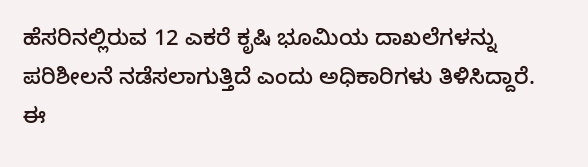ಹೆಸರಿನಲ್ಲಿರುವ 12 ಎಕರೆ ಕೃಷಿ ಭೂಮಿಯ ದಾಖಲೆಗಳನ್ನು ಪರಿಶೀಲನೆ ನಡೆಸಲಾಗುತ್ತಿದೆ ಎಂದು ಅಧಿಕಾರಿಗಳು ತಿಳಿಸಿದ್ದಾರೆ.
ಈ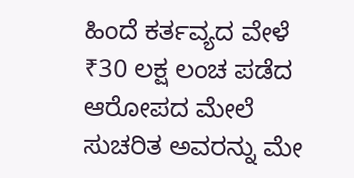ಹಿಂದೆ ಕರ್ತವ್ಯದ ವೇಳೆ ₹30 ಲಕ್ಷ ಲಂಚ ಪಡೆದ ಆರೋಪದ ಮೇಲೆ ಸುಚರಿತ ಅವರನ್ನು ಮೇ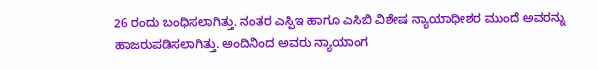26 ರಂದು ಬಂಧಿಸಲಾಗಿತ್ತು. ನಂತರ ಎಸ್ಪಿಇ ಹಾಗೂ ಎಸಿಬಿ ವಿಶೇಷ ನ್ಯಾಯಾಧೀಶರ ಮುಂದೆ ಅವರನ್ನು ಹಾಜರುಪಡಿಸಲಾಗಿತ್ತು. ಅಂದಿನಿಂದ ಅವರು ನ್ಯಾಯಾಂಗ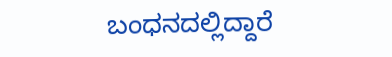ಬಂಧನದಲ್ಲಿದ್ದಾರೆ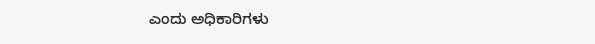ಎಂದು ಅಧಿಕಾರಿಗಳು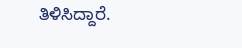ತಿಳಿಸಿದ್ದಾರೆ.